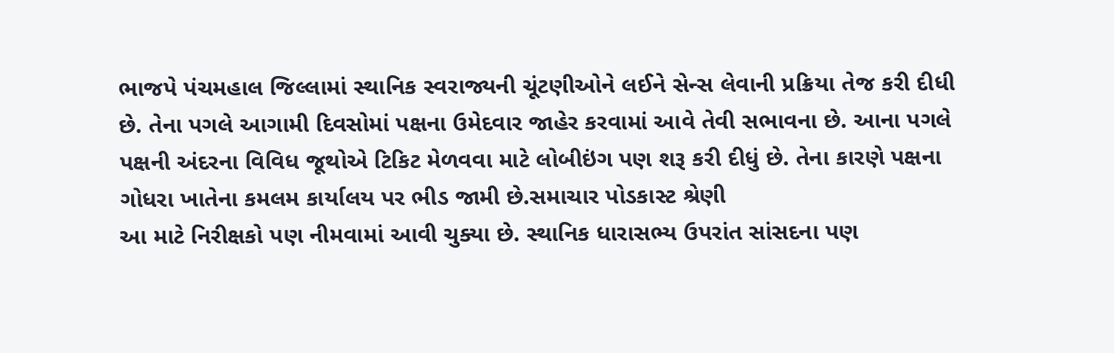ભાજપે પંચમહાલ જિલ્લામાં સ્થાનિક સ્વરાજ્યની ચૂંટણીઓને લઈને સેન્સ લેવાની પ્રક્રિયા તેજ કરી દીધી છે. તેના પગલે આગામી દિવસોમાં પક્ષના ઉમેદવાર જાહેર કરવામાં આવે તેવી સભાવના છે. આના પગલે પક્ષની અંદરના વિવિધ જૂથોએ ટિકિટ મેળવવા માટે લોબીઇંગ પણ શરૂ કરી દીધું છે. તેના કારણે પક્ષના ગોધરા ખાતેના કમલમ કાર્યાલય પર ભીડ જામી છે.સમાચાર પોડકાસ્ટ શ્રેણી
આ માટે નિરીક્ષકો પણ નીમવામાં આવી ચુક્યા છે. સ્થાનિક ધારાસભ્ય ઉપરાંત સાંસદના પણ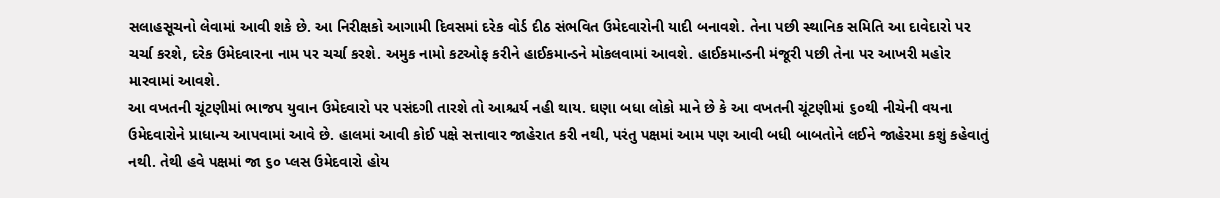સલાહસૂચનો લેવામાં આવી શકે છે. આ નિરીક્ષકો આગામી દિવસમાં દરેક વોર્ડ દીઠ સંભવિત ઉમેદવારોની યાદી બનાવશે. તેના પછી સ્થાનિક સમિતિ આ દાવેદારો પર ચર્ચા કરશે, દરેક ઉમેદવારના નામ પર ચર્ચા કરશે. અમુક નામો કટઓફ કરીને હાઈકમાન્ડને મોકલવામાં આવશે. હાઈકમાન્ડની મંજૂરી પછી તેના પર આખરી મહોર મારવામાં આવશે.
આ વખતની ચૂંટણીમાં ભાજપ યુવાન ઉમેદવારો પર પસંદગી તારશે તો આશ્ચર્ય નહી થાય. ઘણા બધા લોકો માને છે કે આ વખતની ચૂંટણીમાં ૬૦થી નીચેની વયના ઉમેદવારોને પ્રાધાન્ય આપવામાં આવે છે. હાલમાં આવી કોઈ પક્ષે સત્તાવાર જાહેરાત કરી નથી, પરંતુ પક્ષમાં આમ પણ આવી બધી બાબતોને લઈને જાહેરમા કશું કહેવાતું નથી. તેથી હવે પક્ષમાં જા ૬૦ પ્લસ ઉમેદવારો હોય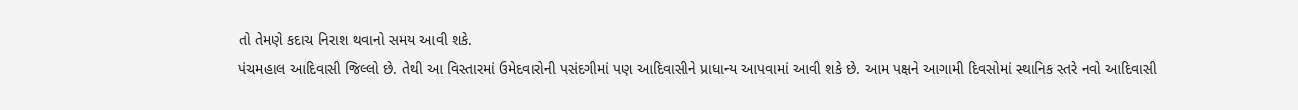તો તેમણે કદાચ નિરાશ થવાનો સમય આવી શકે.
પંચમહાલ આદિવાસી જિલ્લો છે. તેથી આ વિસ્તારમાં ઉમેદવારોની પસંદગીમાં પણ આદિવાસીને પ્રાધાન્ય આપવામાં આવી શકે છે. આમ પક્ષને આગામી દિવસોમાં સ્થાનિક સ્તરે નવો આદિવાસી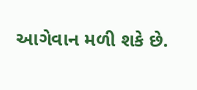આગેવાન મળી શકે છે.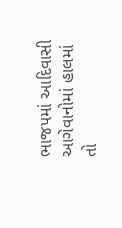ભાજપમાં આદિવાસી આગેવાનોમાં હાલમાં તો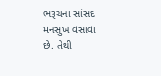ભરૂચના સાંસદ મનસુખ વસાવા છે. તેથી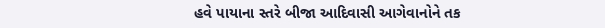હવે પાયાના સ્તરે બીજા આદિવાસી આગેવાનોને તક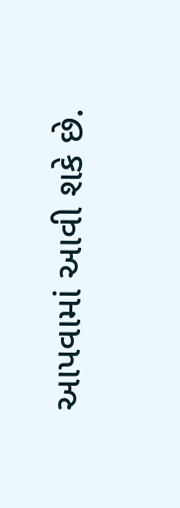આપવામાં આવી શકે છે.